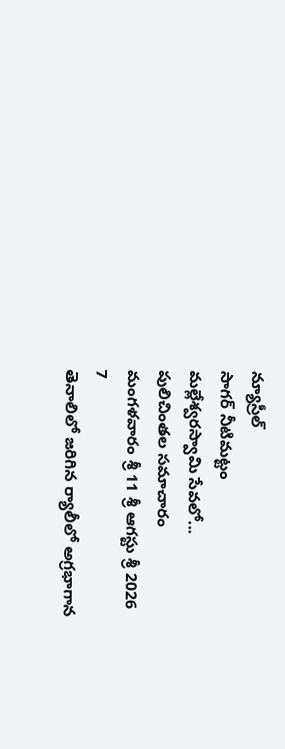న్యూస్రీల్
సాగర్ నీటిమట్టం
మల్లేశ్వరస్వామి సేవలో...
పులిచింతల సమాచారం
మంగళవారం శ్రీ 11 శ్రీ ఆగస్టు శ్రీ 2026
7
తెనాలిలో జరిగిన ర్యాలీలో అగ్రభాగాన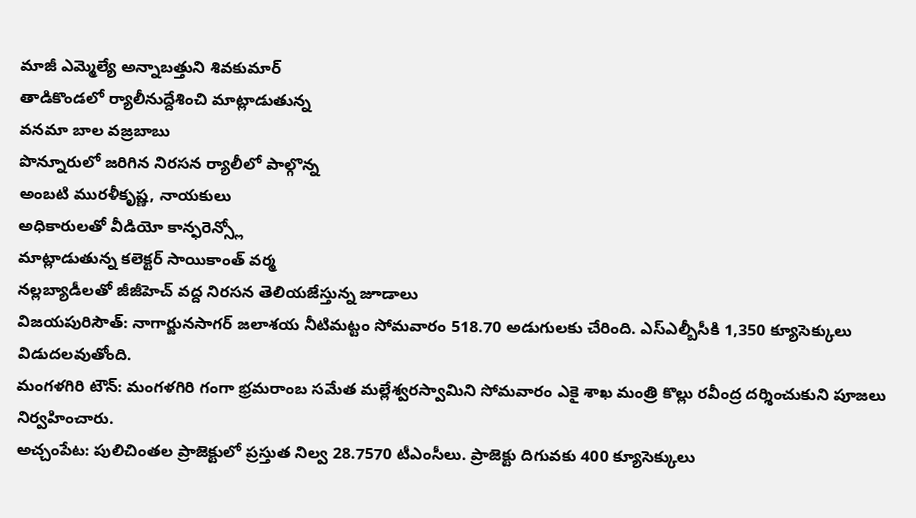మాజీ ఎమ్మెల్యే అన్నాబత్తుని శివకుమార్
తాడికొండలో ర్యాలీనుద్దేశించి మాట్లాడుతున్న
వనమా బాల వజ్రబాబు
పొన్నూరులో జరిగిన నిరసన ర్యాలీలో పాల్గొన్న
అంబటి మురళీకృష్ణ, నాయకులు
అధికారులతో వీడియో కాన్ఫరెన్స్లో
మాట్లాడుతున్న కలెక్టర్ సాయికాంత్ వర్మ
నల్లబ్యాడీలతో జీజీహెచ్ వద్ద నిరసన తెలియజేస్తున్న జూడాలు
విజయపురిసౌత్: నాగార్జునసాగర్ జలాశయ నీటిమట్టం సోమవారం 518.70 అడుగులకు చేరింది. ఎస్ఎల్బీసీకి 1,350 క్యూసెక్కులు విడుదలవుతోంది.
మంగళగిరి టౌన్: మంగళగిరి గంగా భ్రమరాంబ సమేత మల్లేశ్వరస్వామిని సోమవారం ఎకై శాఖ మంత్రి కొల్లు రవీంద్ర దర్శించుకుని పూజలు నిర్వహించారు.
అచ్చంపేట: పులిచింతల ప్రాజెక్టులో ప్రస్తుత నిల్వ 28.7570 టీఎంసీలు. ప్రాజెక్టు దిగువకు 400 క్యూసెక్కులు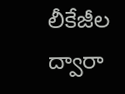లీకేజీల ద్వారా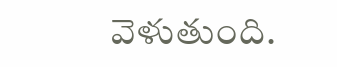వెళుతుంది.